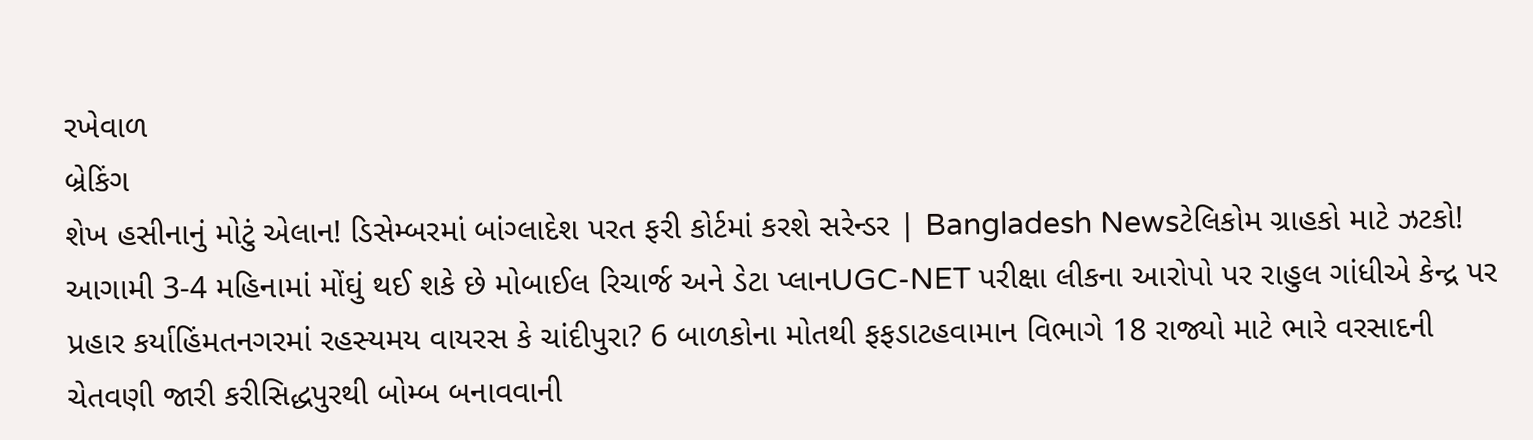રખેવાળ
બ્રેકિંગ
શેખ હસીનાનું મોટું એલાન! ડિસેમ્બરમાં બાંગ્લાદેશ પરત ફરી કોર્ટમાં કરશે સરેન્ડર | Bangladesh Newsટેલિકોમ ગ્રાહકો માટે ઝટકો! આગામી 3-4 મહિનામાં મોંઘું થઈ શકે છે મોબાઈલ રિચાર્જ અને ડેટા પ્લાનUGC-NET પરીક્ષા લીકના આરોપો પર રાહુલ ગાંધીએ કેન્દ્ર પર પ્રહાર કર્યાહિંમતનગરમાં રહસ્યમય વાયરસ કે ચાંદીપુરા? 6 બાળકોના મોતથી ફફડાટહવામાન વિભાગે 18 રાજ્યો માટે ભારે વરસાદની ચેતવણી જારી કરીસિદ્ધપુરથી બોમ્બ બનાવવાની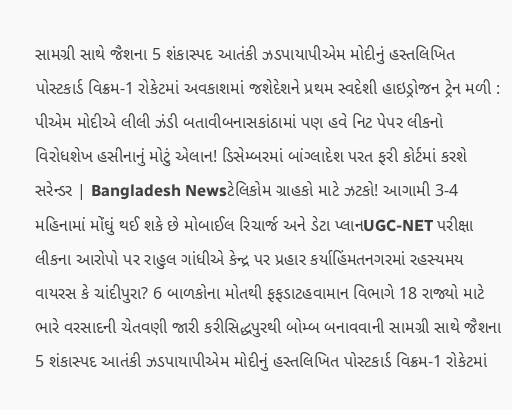સામગ્રી સાથે જૈશના 5 શંકાસ્પદ આતંકી ઝડપાયાપીએમ મોદીનું હસ્તલિખિત પોસ્ટકાર્ડ વિક્રમ-1 રોકેટમાં અવકાશમાં જશેદેશને પ્રથમ સ્વદેશી હાઇડ્રોજન ટ્રેન મળી : પીએમ મોદીએ લીલી ઝંડી બતાવીબનાસકાંઠામાં પણ હવે નિટ પેપર લીકનો વિરોધશેખ હસીનાનું મોટું એલાન! ડિસેમ્બરમાં બાંગ્લાદેશ પરત ફરી કોર્ટમાં કરશે સરેન્ડર | Bangladesh Newsટેલિકોમ ગ્રાહકો માટે ઝટકો! આગામી 3-4 મહિનામાં મોંઘું થઈ શકે છે મોબાઈલ રિચાર્જ અને ડેટા પ્લાનUGC-NET પરીક્ષા લીકના આરોપો પર રાહુલ ગાંધીએ કેન્દ્ર પર પ્રહાર કર્યાહિંમતનગરમાં રહસ્યમય વાયરસ કે ચાંદીપુરા? 6 બાળકોના મોતથી ફફડાટહવામાન વિભાગે 18 રાજ્યો માટે ભારે વરસાદની ચેતવણી જારી કરીસિદ્ધપુરથી બોમ્બ બનાવવાની સામગ્રી સાથે જૈશના 5 શંકાસ્પદ આતંકી ઝડપાયાપીએમ મોદીનું હસ્તલિખિત પોસ્ટકાર્ડ વિક્રમ-1 રોકેટમાં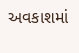અવકાશમાં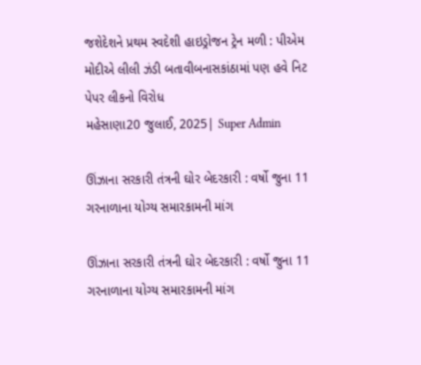જશેદેશને પ્રથમ સ્વદેશી હાઇડ્રોજન ટ્રેન મળી : પીએમ મોદીએ લીલી ઝંડી બતાવીબનાસકાંઠામાં પણ હવે નિટ પેપર લીકનો વિરોધ
મહેસાણા20 જુલાઈ, 2025| Super Admin

ઊંઝાના સરકારી તંત્રની ઘોર બેદરકારી : વર્ષો જુના 11 ગરનાળાના યોગ્ય સમારકામની માંગ

ઊંઝાના સરકારી તંત્રની ઘોર બેદરકારી : વર્ષો જુના 11 ગરનાળાના યોગ્ય સમારકામની માંગ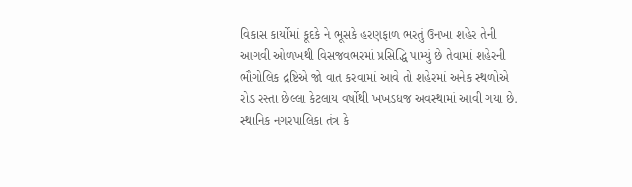વિકાસ કાર્યોમાં કૂદકે ને ભૂસકે હરણફાળ ભરતું ઉનખા શહેર તેની આગવી ઓળખથી વિસજવભરમાં પ્રસિદ્ધિ પામ્યું છે તેવામાં શહેરની ભૌગોલિક દ્રષ્ટિએ જો વાત કરવામાં આવે તો શહેરમાં અનેક સ્થળોએ રોડ રસ્તા છેલ્લા કેટલાય વર્ષોથી ખખડધજ અવસ્થામાં આવી ગયા છે. સ્થાનિક નગરપાલિકા તંત્ર કે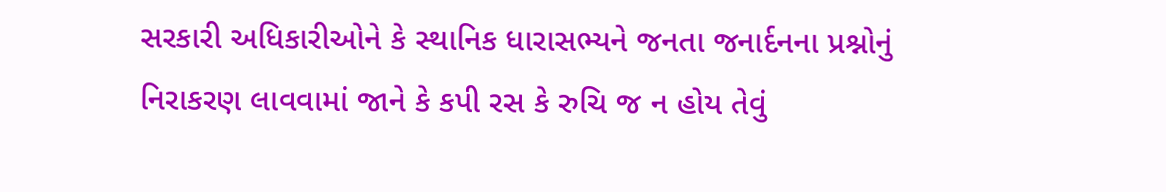સરકારી અધિકારીઓને કે સ્થાનિક ધારાસભ્યને જનતા જનાર્દનના પ્રશ્નોનું નિરાકરણ લાવવામાં જાને કે કપી રસ કે રુચિ જ ન હોય તેવું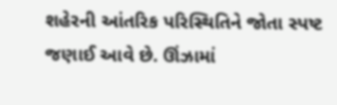શહેરની આંતરિક પરિસ્થિતિને જોતા સ્પષ્ટ જણાઈ આવે છે. ઊંઝામાં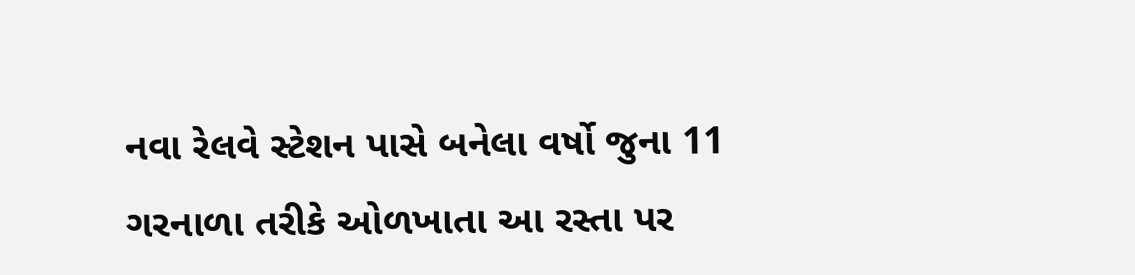નવા રેલવે સ્ટેશન પાસે બનેલા વર્ષો જુના 11 ગરનાળા તરીકે ઓળખાતા આ રસ્તા પર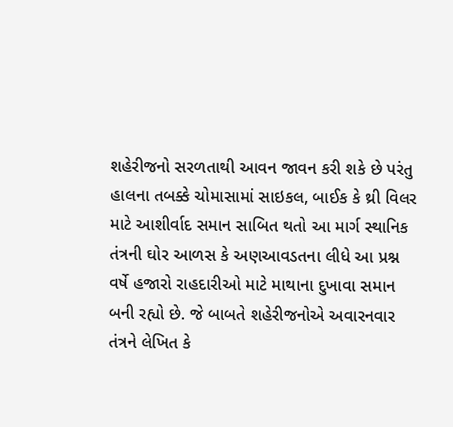શહેરીજનો સરળતાથી આવન જાવન કરી શકે છે પરંતુ હાલના તબક્કે ચોમાસામાં સાઇકલ, બાઈક કે થ્રી વિલર માટે આશીર્વાદ સમાન સાબિત થતો આ માર્ગ સ્થાનિક તંત્રની ઘોર આળસ કે અણઆવડતના લીધે આ પ્રશ્ન વર્ષે હજારો રાહદારીઓ માટે માથાના દુખાવા સમાન બની રહ્યો છે. જે બાબતે શહેરીજનોએ અવારનવાર તંત્રને લેખિત કે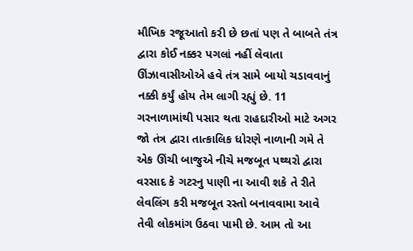મૌખિક રજૂઆતો કરી છે છતાં પણ તે બાબતે તંત્ર દ્વારા કોઈ નક્કર પગલાં નહીં લેવાતા ઊંઝાવાસીઓએ હવે તંત્ર સામે બાયો ચડાવવાનું નક્કી કર્યું હોય તેમ લાગી રહ્યું છે. 11 ગરનાળામાંથી પસાર થતા રાહદારીઓ માટે અગર જો તંત્ર દ્વારા તાત્કાલિક ધોરણે નાળાની ગમે તે એક ઊંચી બાજુએ નીચે મજબૂત પથ્થરો દ્વારા વરસાદ કે ગટરનુ પાણી ના આવી શકે તે રીતે લેવલિંગ કરી મજબૂત રસ્તો બનાવવામા આવે તેવી લોકમાંગ ઉઠવા પામી છે. આમ તો આ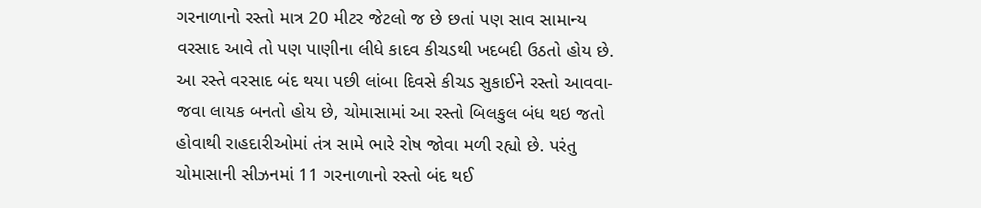ગરનાળાનો રસ્તો માત્ર 20 મીટર જેટલો જ છે છતાં પણ સાવ સામાન્ય વરસાદ આવે તો પણ પાણીના લીધે કાદવ કીચડથી ખદબદી ઉઠતો હોય છે. આ રસ્તે વરસાદ બંદ થયા પછી લાંબા દિવસે કીચડ સુકાઈને રસ્તો આવવા-જવા લાયક બનતો હોય છે, ચોમાસામાં આ રસ્તો બિલકુલ બંધ થઇ જતો હોવાથી રાહદારીઓમાં તંત્ર સામે ભારે રોષ જોવા મળી રહ્યો છે. પરંતુ ચોમાસાની સીઝનમાં 11 ગરનાળાનો રસ્તો બંદ થઈ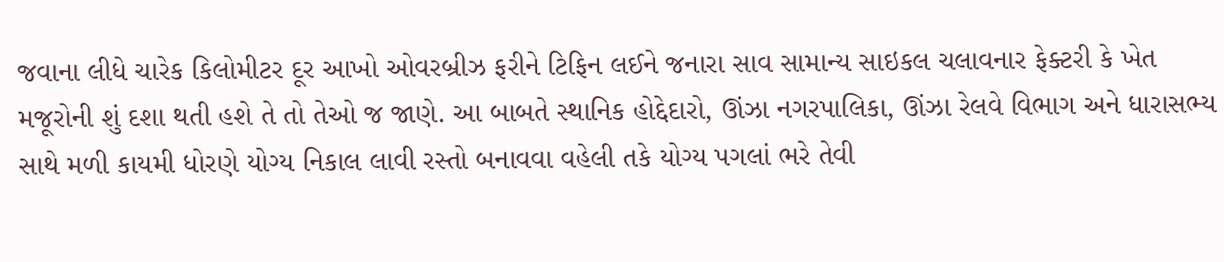જવાના લીધે ચારેક કિલોમીટર દૂર આખો ઓવરબ્રીઝ ફરીને ટિફિન લઈને જનારા સાવ સામાન્ય સાઇકલ ચલાવનાર ફેક્ટરી કે ખેત મજૂરોની શું દશા થતી હશે તે તો તેઓ જ જાણે. આ બાબતે સ્થાનિક હોદ્દેદારો, ઊંઝા નગરપાલિકા, ઊંઝા રેલવે વિભાગ અને ધારાસભ્ય સાથે મળી કાયમી ધોરણે યોગ્ય નિકાલ લાવી રસ્તો બનાવવા વહેલી તકે યોગ્ય પગલાં ભરે તેવી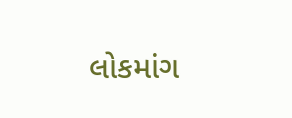લોકમાંગ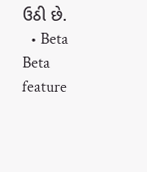ઉઠી છે.
  • Beta
Beta feature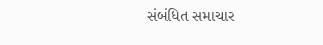સંબંધિત સમાચાર